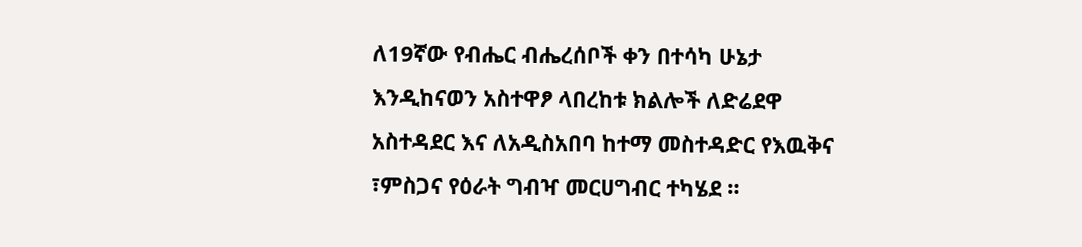ለ19ኛው የብሔር ብሔረሰቦች ቀን በተሳካ ሁኔታ እንዲከናወን አስተዋፆ ላበረከቱ ክልሎች ለድሬደዋ አስተዳደር እና ለአዲስአበባ ከተማ መስተዳድር የእዉቅና ፣ምስጋና የዕራት ግብዣ መርሀግብር ተካሄደ ።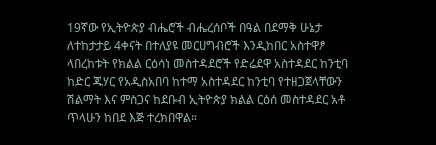19ኛው የኢትዮጵያ ብሔሮች ብሔረሰቦች በዓል በደማቅ ሁኔታ ለተከታታይ 4ቀናት በተለያዩ መርሀግብሮች እንዲከበር አስተዋፆ ላበረከቱት የክልል ርዕሳነ መስተዳደሮች የድሬደዋ አስተዳደር ከንቲባ ከድር ጁሃር የአዲስአበባ ከተማ አስተዳደር ከንቲባ የተዘጋጀላቸውን ሽልማት እና ምስጋና ከደቡብ ኢትዮጵያ ክልል ርዕሰ መስተዳደር አቶ ጥላሁን ከበደ እጅ ተረክበዋል።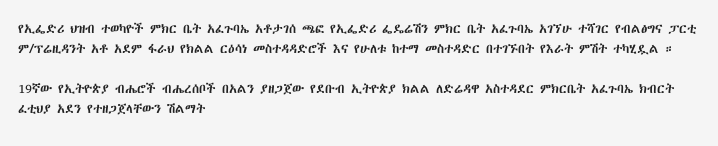የኢፌድሪ ህዝብ ተወካዮች ምክር ቤት አፈጉባኤ አቶታገሰ ጫፎ የኢፌድሪ ፌዴሬሽን ምክር ቤት አፈጉባኤ አገኘሁ ተሻገር የብልፅግና ፓርቲ ም/ፕሬዚዳንት አቶ አደም ፋራህ የክልል ርዕሳነ መስተዳዳድሮች እና የሁለቱ ከተማ መስተዳድር በተገኙበት የእራት ምሽት ተካሂዷል ።

19ኛው የኢትዮጵያ ብሔሮች ብሔረሰቦች በአልን ያዘጋጀው የደቡብ ኢትዮጵያ ክልል ለድሬዳዋ አስተዳደር ምክርቤት አፈጉባኤ ክብርት ፈቲህያ አደን የተዘጋጀላቸውን ሽልማት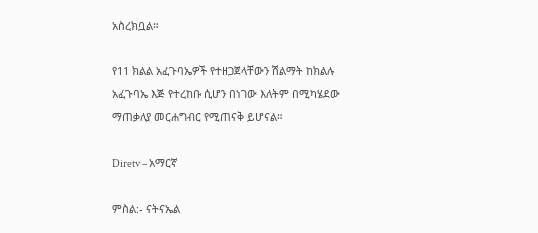አስረክቧል።

የ11 ክልል አፈጉባኤዎች የተዘጋጀላቸውን ሽልማት ከክልሉ አፈጉባኤ እጅ የተረከቡ ሲሆን በነገው እለትም በሚካሄደው ማጠቃለያ መርሐግብር የሚጠናቅ ይሆናል።

Diretv – አማርኛ

ምስል:- ናትናኤል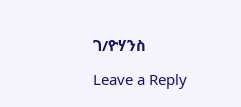ገ/ዮሃንስ

Leave a Reply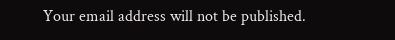Your email address will not be published.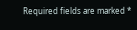Required fields are marked *